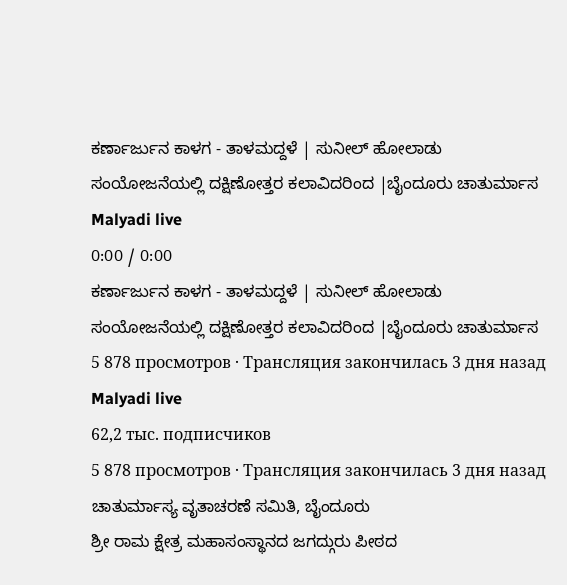ಕರ್ಣಾರ್ಜುನ ಕಾಳಗ - ತಾಳಮದ್ದಳೆ | ಸುನೀಲ್ ಹೋಲಾಡು ಸಂಯೋಜನೆಯಲ್ಲಿ ದಕ್ಷಿಣೋತ್ತರ ಕಲಾವಿದರಿಂದ |ಬೈಂದೂರು ಚಾತುರ್ಮಾಸ
Malyadi live
0:00 / 0:00
ಕರ್ಣಾರ್ಜುನ ಕಾಳಗ - ತಾಳಮದ್ದಳೆ | ಸುನೀಲ್ ಹೋಲಾಡು ಸಂಯೋಜನೆಯಲ್ಲಿ ದಕ್ಷಿಣೋತ್ತರ ಕಲಾವಿದರಿಂದ |ಬೈಂದೂರು ಚಾತುರ್ಮಾಸ
5 878 просмотров · Трансляция закончилась 3 дня назад
Malyadi live
62,2 тыс. подписчиков
5 878 просмотров · Трансляция закончилась 3 дня назад
ಚಾತುರ್ಮಾಸ್ಯ ವೃತಾಚರಣೆ ಸಮಿತಿ, ಬೈಂದೂರು
ಶ್ರೀ ರಾಮ ಕ್ಷೇತ್ರ ಮಹಾಸಂಸ್ಥಾನದ ಜಗದ್ಗುರು ಪೀಠದ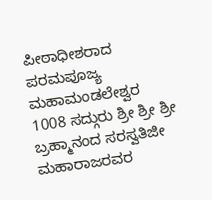ಪೀಠಾಧೀಶರಾದ ಪರಮಪೂಜ್ಯ ಮಹಾಮಂಡಲೇಶ್ವರ 1008 ಸದ್ಗುರು ಶ್ರೀ ಶ್ರೀ ಶ್ರೀ ಬ್ರಹ್ಮಾನಂದ ಸರಸ್ವತಿಜೀ ಮಹಾರಾಜರವರ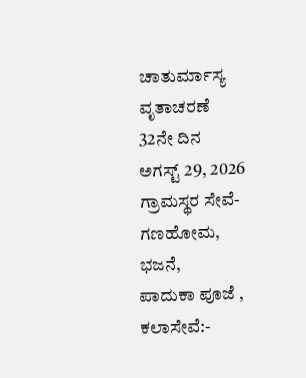ಚಾತುರ್ಮಾಸ್ಯ ವೃತಾಚರಣೆ
32ನೇ ದಿನ
ಅಗಸ್ಟ್ 29, 2026
ಗ್ರಾಮಸ್ಥರ ಸೇವೆ-
ಗಣಹೋಮ,
ಭಜನೆ,
ಪಾದುಕಾ ಪೂಜೆ ,
ಕಲಾಸೇವೆ:-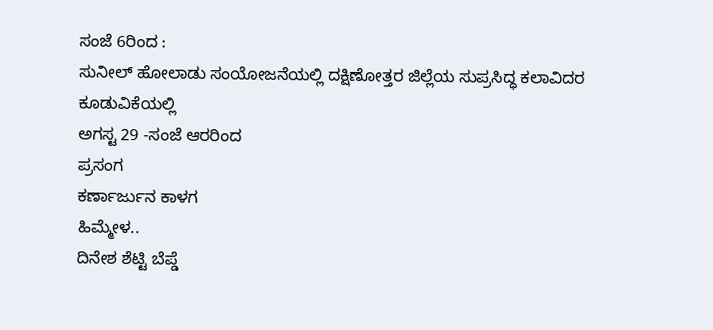ಸಂಜೆ 6ರಿಂದ :
ಸುನೀಲ್ ಹೋಲಾಡು ಸಂಯೋಜನೆಯಲ್ಲಿ ದಕ್ಷಿಣೋತ್ತರ ಜಿಲ್ಲೆಯ ಸುಪ್ರಸಿದ್ಧ ಕಲಾವಿದರ ಕೂಡುವಿಕೆಯಲ್ಲಿ
ಅಗಸ್ಟ 29 -ಸಂಜೆ ಆರರಿಂದ
ಪ್ರಸಂಗ
ಕರ್ಣಾರ್ಜುನ ಕಾಳಗ
ಹಿಮ್ಮೇಳ..
ದಿನೇಶ ಶೆಟ್ಟಿ ಬೆಪ್ಡೆ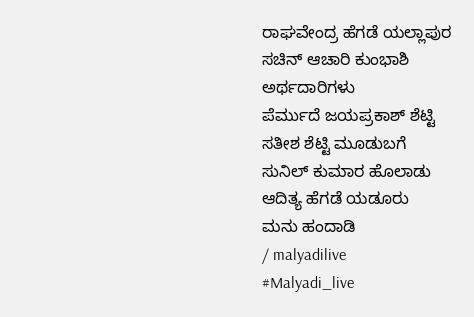ರಾಘವೇಂದ್ರ ಹೆಗಡೆ ಯಲ್ಲಾಪುರ
ಸಚಿನ್ ಆಚಾರಿ ಕುಂಭಾಶಿ
ಅರ್ಥದಾರಿಗಳು
ಪೆರ್ಮುದೆ ಜಯಪ್ರಕಾಶ್ ಶೆಟ್ಟಿ
ಸತೀಶ ಶೆಟ್ಟಿ ಮೂಡುಬಗೆ
ಸುನಿಲ್ ಕುಮಾರ ಹೊಲಾಡು
ಆದಿತ್ಯ ಹೆಗಡೆ ಯಡೂರು
ಮನು ಹಂದಾಡಿ
/ malyadilive
#Malyadi_live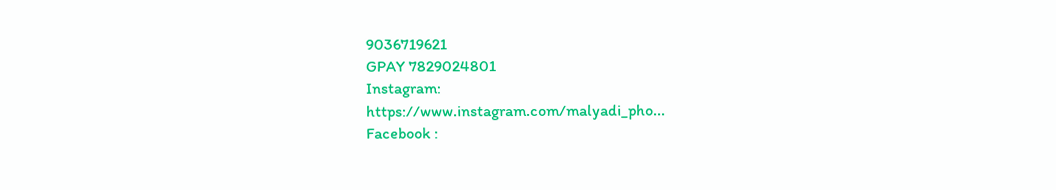9036719621
GPAY 7829024801
Instagram:
https://www.instagram.com/malyadi_pho...
Facebook :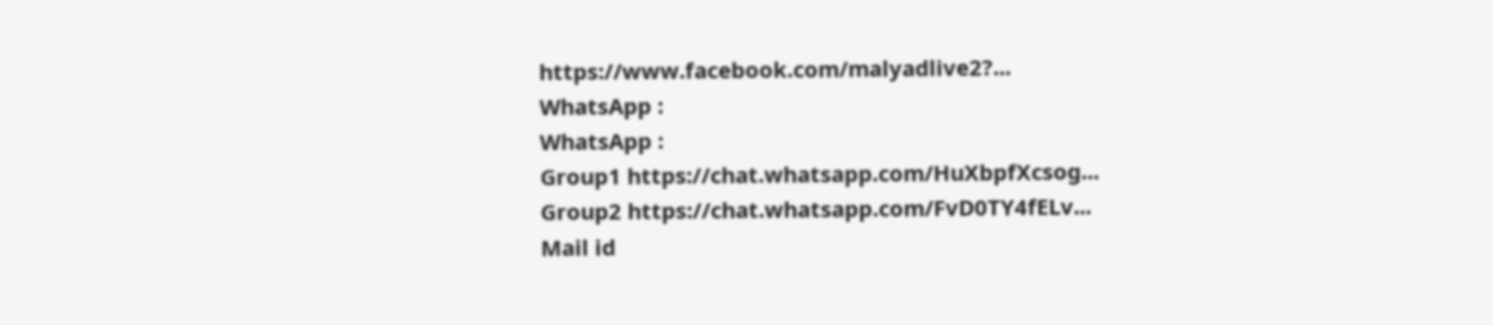https://www.facebook.com/malyadlive2?...
WhatsApp :
WhatsApp :
Group1 https://chat.whatsapp.com/HuXbpfXcsog...
Group2 https://chat.whatsapp.com/FvD0TY4fELv...
Mail id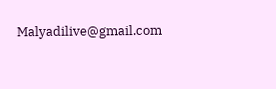Malyadilive@gmail.com